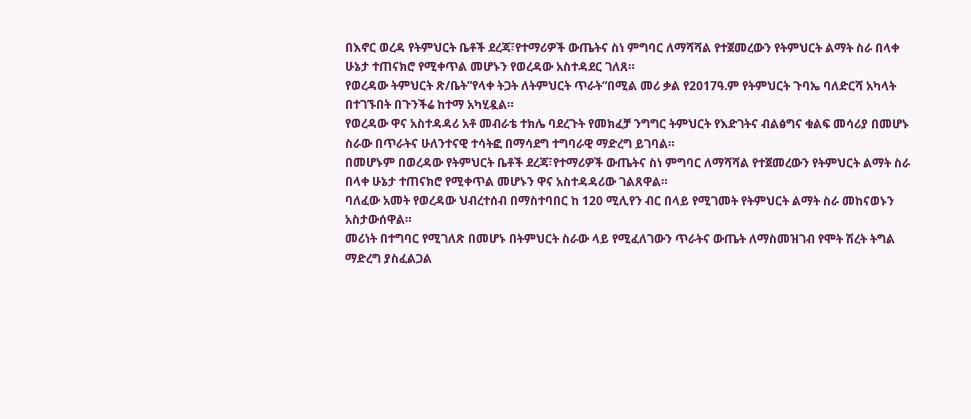በእኖር ወረዳ የትምህርት ቤቶች ደረጃ፣የተማሪዎች ውጤትና ስነ ምግባር ለማሻሻል የተጀመረውን የትምህርት ልማት ስራ በላቀ ሁኔታ ተጠናክሮ የሚቀጥል መሆኑን የወረዳው አስተዳደር ገለጸ።
የወረዳው ትምህርት ጽ/ቤት”የላቀ ትጋት ለትምህርት ጥራት”በሚል መሪ ቃል የ2017ዓ.ም የትምህርት ጉባኤ ባለድርሻ አካላት በተገኙበት በጉንችሬ ከተማ አካሂዷል።
የወረዳው ዋና አስተዳዳሪ አቶ መብራቴ ተክሌ ባደረጉት የመክፈቻ ንግግር ትምህርት የእድገትና ብልፅግና ቁልፍ መሳሪያ በመሆኑ ስራው በጥራትና ሁለንተናዊ ተሳትፎ በማሳደግ ተግባራዊ ማድረግ ይገባል።
በመሆኑም በወረዳው የትምህርት ቤቶች ደረጃ፣የተማሪዎች ውጤትና ስነ ምግባር ለማሻሻል የተጀመረውን የትምህርት ልማት ስራ በላቀ ሁኔታ ተጠናክሮ የሚቀጥል መሆኑን ዋና አስተዳዳሪው ገልጸዋል።
ባለፈው አመት የወረዳው ህብረተሰብ በማስተባበር ከ 120 ሚሊየን ብር በላይ የሚገመት የትምህርት ልማት ስራ መከናወኑን አስታውሰዋል።
መሪነት በተግባር የሚገለጽ በመሆኑ በትምህርት ስራው ላይ የሚፈለገውን ጥራትና ውጤት ለማስመዝገብ የሞት ሽረት ትግል ማድረግ ያስፈልጋል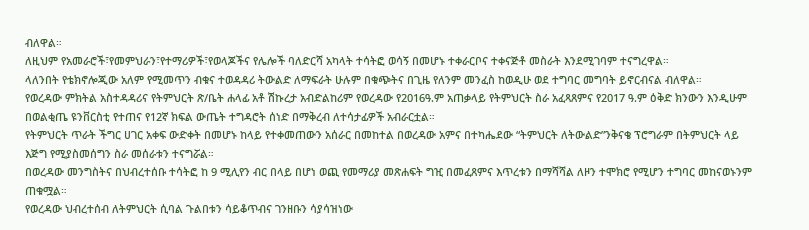ብለዋል።
ለዚህም የአመራሮች፣የመምህራን፣የተማሪዎች፣የወላጆችና የሌሎች ባለድርሻ አካላት ተሳትፎ ወሳኝ በመሆኑ ተቀራርቦና ተቀናጅቶ መስራት እንደሚገባም ተናግረዋል።
ላለንበት የቴክኖሎጂው አለም የሚመጥን ብቁና ተወዳዳሪ ትውልድ ለማፍራት ሁሉም በቁጭትና በጊዜ የለንም መንፈስ ከወዲሁ ወደ ተግባር መግባት ይኖርብናል ብለዋል።
የወረዳው ምክትል አስተዳዳሪና የትምህርት ጽ/ቤት ሐላፊ አቶ ሽኩረታ አብድልከሪም የወረዳው የ2016ዓ.ም አጠቃላይ የትምህርት ስራ አፈጻጸምና የ2017 ዓ.ም ዕቅድ ክንውን እንዲሁም በወልቂጤ ዩንቨርስቲ የተጠና የ12ኛ ክፍል ውጤት ተግዳሮት ሰነድ በማቅረብ ለተሳታፊዎች አብራርቷል።
የትምህርት ጥራት ችግር ሀገር አቀፍ ውድቀት በመሆኑ ከላይ የተቀመጠውን አሰራር በመከተል በወረዳው አምና በተካሔደው “ትምህርት ለትውልድ”ንቅናቄ ፕሮግራም በትምህርት ላይ እጅግ የሚያስመሰግን ስራ መሰራቱን ተናግሯል።
በወረዳው መንግስትና በህብረተሰቡ ተሳትፎ ከ 9 ሚሊየን ብር በላይ በሆነ ወጪ የመማሪያ መጽሐፍት ግዢ በመፈጸምና እጥረቱን በማሻሻል ለዞን ተሞክሮ የሚሆን ተግባር መከናወኑንም ጠቁሟል።
የወረዳው ህብረተሰብ ለትምህርት ሲባል ጉልበቱን ሳይቆጥብና ገንዘቡን ሳያሳዝነው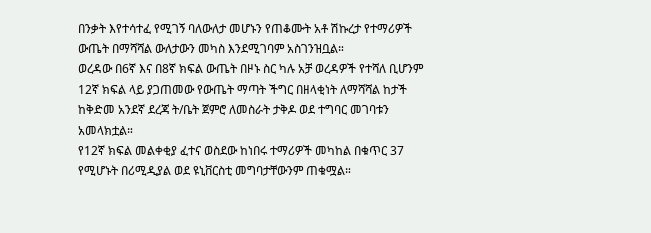በንቃት እየተሳተፈ የሚገኝ ባለውለታ መሆኑን የጠቆሙት አቶ ሽኩረታ የተማሪዎች ውጤት በማሻሻል ውለታውን መካስ እንደሚገባም አስገንዝቧል።
ወረዳው በ6ኛ እና በ8ኛ ክፍል ውጤት በዞኑ ስር ካሉ አቻ ወረዳዎች የተሻለ ቢሆንም 12ኛ ክፍል ላይ ያጋጠመው የውጤት ማጣት ችግር በዘላቂነት ለማሻሻል ከታች ከቅድመ አንደኛ ደረጃ ት/ቤት ጀምሮ ለመስራት ታቅዶ ወደ ተግባር መገባቱን አመላክቷል።
የ12ኛ ክፍል መልቀቂያ ፈተና ወስደው ከነበሩ ተማሪዎች መካከል በቁጥር 37 የሚሆኑት በሪሚዲያል ወደ ዩኒቨርስቲ መግባታቸውንም ጠቁሟል።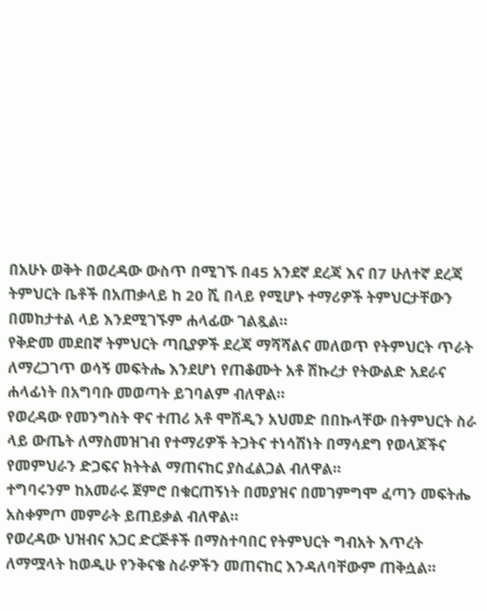በአሁኑ ወቅት በወረዳው ውስጥ በሚገኙ በ45 አንደኛ ደረጃ እና በ7 ሁለተኛ ደረጃ ትምህርት ቤቶች በአጠቃላይ ከ 20 ሺ በላይ የሚሆኑ ተማሪዎች ትምህርታቸውን በመከታተል ላይ እንደሚገኙም ሐላፊው ገልጿል።
የቅድመ መደበኛ ትምህርት ጣቢያዎች ደረጃ ማሻሻልና መለወጥ የትምህርት ጥራት ለማረጋገጥ ወሳኝ መፍትሔ እንደሆነ የጠቆሙት አቶ ሽኩረታ የትውልድ አደራና ሐላፊነት በአግባቡ መወጣት ይገባልም ብለዋል።
የወረዳው የመንግስት ዋና ተጠሪ አቶ ሞሸዲን አህመድ በበኩላቸው በትምህርት ስራ ላይ ውጤት ለማስመዝገብ የተማሪዎች ትጋትና ተነሳሽነት በማሳደግ የወላጆችና የመምህራን ድጋፍና ክትትል ማጠናከር ያስፈልጋል ብለዋል።
ተግባሩንም ከአመራሩ ጀምሮ በቁርጠኝነት በመያዝና በመገምግሞ ፈጣን መፍትሔ አስቀምጦ መምራት ይጠይቃል ብለዋል።
የወረዳው ህዝብና አጋር ድርጅቶች በማስተባበር የትምህርት ግብአት እጥረት ለማሟላት ከወዲሁ የንቅናቄ ስራዎችን መጠናከር እንዳለባቸውም ጠቅሷል።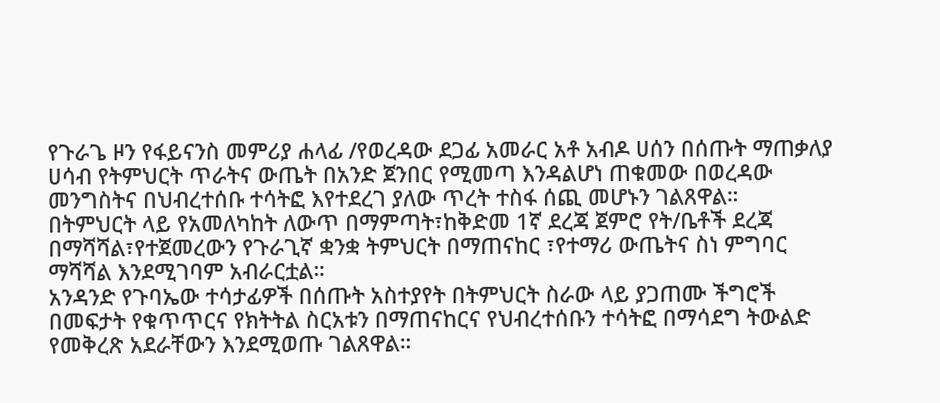የጉራጌ ዞን የፋይናንስ መምሪያ ሐላፊ /የወረዳው ደጋፊ አመራር አቶ አብዶ ሀሰን በሰጡት ማጠቃለያ ሀሳብ የትምህርት ጥራትና ውጤት በአንድ ጀንበር የሚመጣ እንዳልሆነ ጠቁመው በወረዳው መንግስትና በህብረተሰቡ ተሳትፎ እየተደረገ ያለው ጥረት ተስፋ ሰጪ መሆኑን ገልጸዋል።
በትምህርት ላይ የአመለካከት ለውጥ በማምጣት፣ከቅድመ 1ኛ ደረጃ ጀምሮ የት/ቤቶች ደረጃ በማሻሻል፣የተጀመረውን የጉራጊኛ ቋንቋ ትምህርት በማጠናከር ፣የተማሪ ውጤትና ስነ ምግባር ማሻሻል እንደሚገባም አብራርቷል።
አንዳንድ የጉባኤው ተሳታፊዎች በሰጡት አስተያየት በትምህርት ስራው ላይ ያጋጠሙ ችግሮች በመፍታት የቁጥጥርና የክትትል ስርአቱን በማጠናከርና የህብረተሰቡን ተሳትፎ በማሳደግ ትውልድ የመቅረጽ አደራቸውን እንደሚወጡ ገልጸዋል።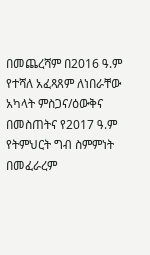በመጨረሻም በ2016 ዓ.ም የተሻለ አፈጻጸም ለነበራቸው አካላት ምስጋና/ዕውቅና በመስጠትና የ2017 ዓ.ም የትምህርት ግብ ስምምነት በመፈራረም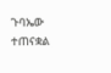ጉባኤው ተጠናቋል